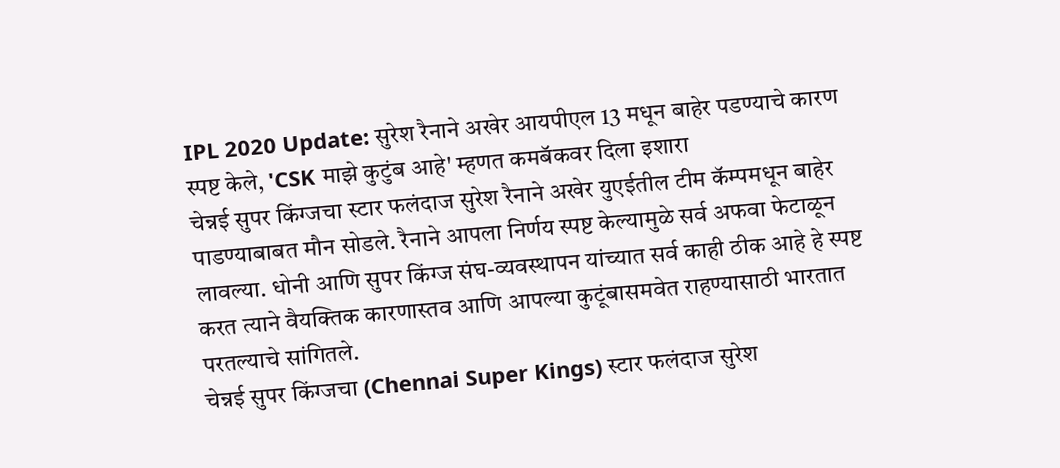IPL 2020 Update: सुरेश रैनाने अखेर आयपीएल 13 मधून बाहेर पडण्याचे कारण स्पष्ट केले, 'CSK माझे कुटुंब आहे' म्हणत कमबॅकवर दिला इशारा
चेन्नई सुपर किंग्जचा स्टार फलंदाज सुरेश रैनाने अखेर युएईतील टीम कॅम्पमधून बाहेर पाडण्याबाबत मौन सोडले. रैनाने आपला निर्णय स्पष्ट केल्यामुळे सर्व अफवा फेटाळून लावल्या. धोनी आणि सुपर किंग्ज संघ-व्यवस्थापन यांच्यात सर्व काही ठीक आहे हे स्पष्ट करत त्याने वैयक्तिक कारणास्तव आणि आपल्या कुटूंबासमवेत राहण्यासाठी भारतात परतल्याचे सांगितले.
चेन्नई सुपर किंग्जचा (Chennai Super Kings) स्टार फलंदाज सुरेश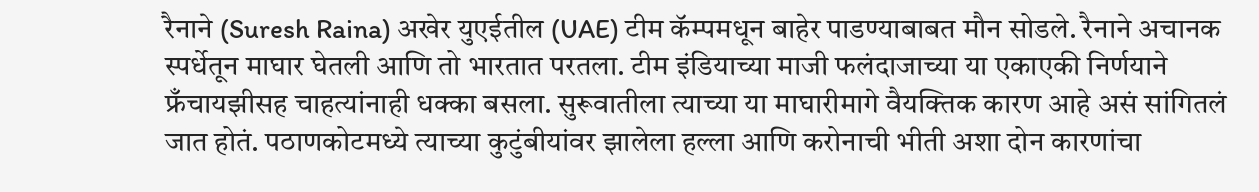रैनाने (Suresh Raina) अखेर युएईतील (UAE) टीम कॅम्पमधून बाहेर पाडण्याबाबत मौन सोडले. रैनाने अचानक स्पर्धेतून माघार घेतली आणि तो भारतात परतला. टीम इंडियाच्या माजी फलंदाजाच्या या एकाएकी निर्णयाने फ्रँचायझीसह चाहत्यांनाही धक्का बसला. सुरूवातीला त्याच्या या माघारीमागे वैयक्तिक कारण आहे असं सांगितलं जात होतं. पठाणकोटमध्ये त्याच्या कुटुंबीयांवर झालेला हल्ला आणि करोनाची भीती अशा दोन कारणांचा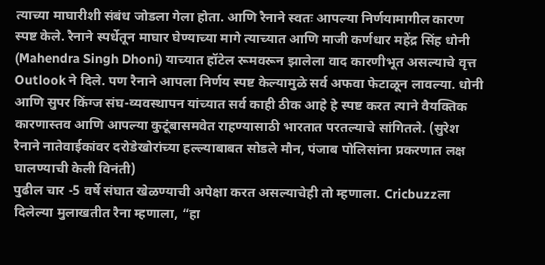त्याच्या माघारीशी संबंध जोडला गेला होता. आणि रैनाने स्वतः आपल्या निर्णयामागील कारण स्पष्ट केले. रैनाने स्पर्धेतून माघार घेण्याच्या मागे त्याच्यात आणि माजी कर्णधार महेंद्र सिंह धोनी (Mahendra Singh Dhoni) याच्यात हॉटेल रूमवरून झालेला वाद कारणीभूत असल्याचे वृत्त Outlook ने दिले. पण रैनाने आपला निर्णय स्पष्ट केल्यामुळे सर्व अफवा फेटाळून लावल्या. धोनी आणि सुपर किंग्ज संघ-व्यवस्थापन यांच्यात सर्व काही ठीक आहे हे स्पष्ट करत त्याने वैयक्तिक कारणास्तव आणि आपल्या कुटूंबासमवेत राहण्यासाठी भारतात परतल्याचे सांगितले. (सुरेश रैनाने नातेवाईकांवर दरोडेखोरांच्या हल्ल्याबाबत सोडले मौन, पंजाब पोलिसांना प्रकरणात लक्ष घालण्याची केली विनंती)
पुढील चार -5 वर्षे संघात खेळण्याची अपेक्षा करत असल्याचेही तो म्हणाला. Cricbuzzला दिलेल्या मुलाखतीत रैना म्हणाला, “हा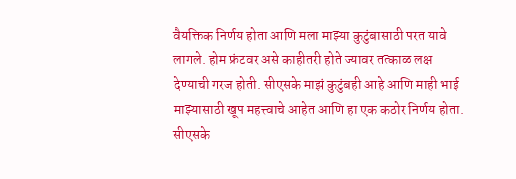वैयक्तिक निर्णय होता आणि मला माझ्या कुटुंबासाठी परत यावे लागले. होम फ्रंटवर असे काहीतरी होते ज्यावर तत्काळ लक्ष देण्याची गरज होती. सीएसके माझं कुटुंबही आहे आणि माही भाई माझ्यासाठी खूप महत्त्वाचे आहेत आणि हा एक कठोर निर्णय होता. सीएसके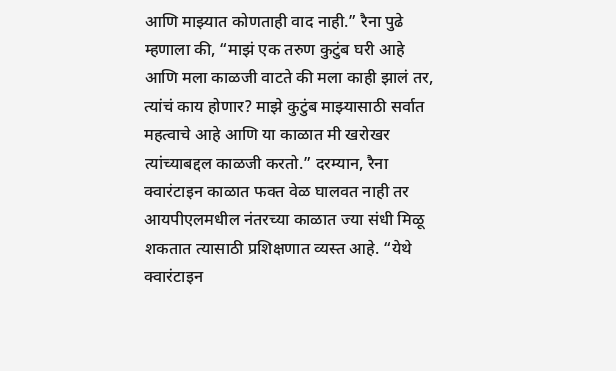आणि माझ्यात कोणताही वाद नाही.” रैना पुढे म्हणाला की, “माझं एक तरुण कुटुंब घरी आहे आणि मला काळजी वाटते की मला काही झालं तर, त्यांचं काय होणार? माझे कुटुंब माझ्यासाठी सर्वात महत्वाचे आहे आणि या काळात मी खरोखर त्यांच्याबद्दल काळजी करतो.” दरम्यान, रैना क्वारंटाइन काळात फक्त वेळ घालवत नाही तर आयपीएलमधील नंतरच्या काळात ज्या संधी मिळू शकतात त्यासाठी प्रशिक्षणात व्यस्त आहे. “येथे क्वारंटाइन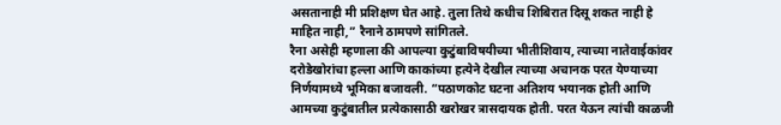असतानाही मी प्रशिक्षण घेत आहे. तुला तिथे कधीच शिबिरात दिसू शकत नाही हे माहित नाही,” रैनाने ठामपणे सांगितले.
रैना असेही म्हणाला की आपल्या कुटुंबाविषयीच्या भीतीशिवाय, त्याच्या नातेवाईकांवर दरोडेखोरांचा हल्ला आणि काकांच्या हत्येने देखील त्याच्या अचानक परत येण्याच्या निर्णयामध्ये भूमिका बजावली. “पठाणकोट घटना अतिशय भयानक होती आणि आमच्या कुटुंबातील प्रत्येकासाठी खरोखर त्रासदायक होती. परत येऊन त्यांची काळजी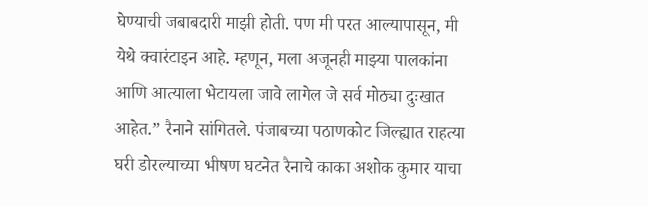घेण्याची जबाबदारी माझी होती. पण मी परत आल्यापासून, मी येथे क्वारंटाइन आहे. म्हणून, मला अजूनही माझ्या पालकांना आणि आत्याला भेटायला जावे लागेल जे सर्व मोठ्या दुःखात आहेत.” रैनाने सांगितले. पंजाबच्या पठाणकोट जिल्ह्यात राहत्या घरी डोरल्याच्या भीषण घटनेत रैनाचे काका अशोक कुमार याचा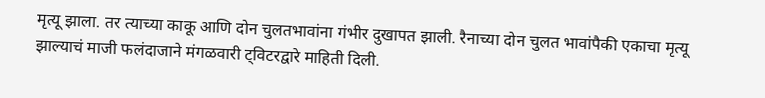मृत्यू झाला. तर त्याच्या काकू आणि दोन चुलतभावांना गंभीर दुखापत झाली. रैनाच्या दोन चुलत भावांपैकी एकाचा मृत्यू झाल्याचं माजी फलंदाजाने मंगळवारी ट्विटरद्वारे माहिती दिली.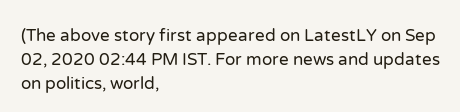(The above story first appeared on LatestLY on Sep 02, 2020 02:44 PM IST. For more news and updates on politics, world,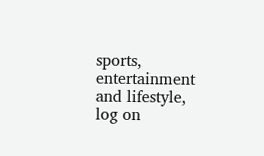sports, entertainment and lifestyle, log on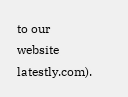to our website latestly.com).